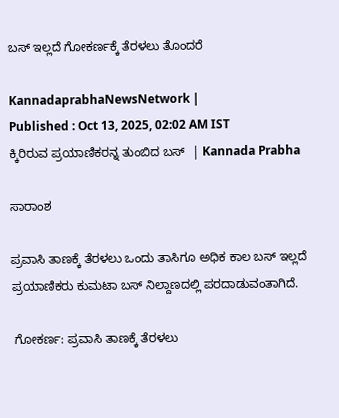ಬಸ್ ಇಲ್ಲದೆ ಗೋಕರ್ಣಕ್ಕೆ ತೆರಳಲು ತೊಂದರೆ

KannadaprabhaNewsNetwork |
Published : Oct 13, 2025, 02:02 AM IST
ಕ್ಕಿರಿರುವ ಪ್ರಯಾಣಿಕರನ್ನ ತುಂಬಿದ ಬಸ್  | Kannada Prabha

ಸಾರಾಂಶ

ಪ್ರವಾಸಿ ತಾಣಕ್ಕೆ ತೆರಳಲು ಒಂದು ತಾಸಿಗೂ ಅಧಿಕ ಕಾಲ ಬಸ್ ಇಲ್ಲದೆ ಪ್ರಯಾಣಿಕರು ಕುಮಟಾ ಬಸ್ ನಿಲ್ದಾಣದಲ್ಲಿ ಪರದಾಡುವಂತಾಗಿದೆ.

 ಗೋಕರ್ಣ: ಪ್ರವಾಸಿ ತಾಣಕ್ಕೆ ತೆರಳಲು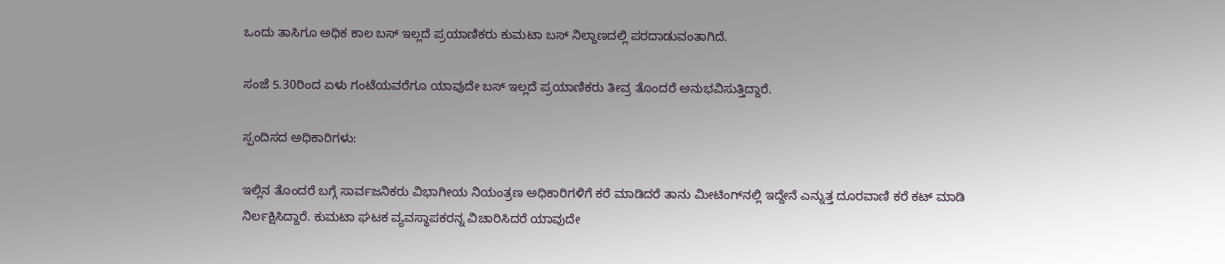ಒಂದು ತಾಸಿಗೂ ಅಧಿಕ ಕಾಲ ಬಸ್ ಇಲ್ಲದೆ ಪ್ರಯಾಣಿಕರು ಕುಮಟಾ ಬಸ್ ನಿಲ್ದಾಣದಲ್ಲಿ ಪರದಾಡುವಂತಾಗಿದೆ.

ಸಂಜೆ 5.30ರಿಂದ ಏಳು ಗಂಟೆಯವರೆಗೂ ಯಾವುದೇ ಬಸ್ ಇಲ್ಲದೆ ಪ್ರಯಾಣಿಕರು ತೀವ್ರ ತೊಂದರೆ ಅನುಭವಿಸುತ್ತಿದ್ದಾರೆ.

ಸ್ಪಂದಿಸದ ಅಧಿಕಾರಿಗಳು:

ಇಲ್ಲಿನ ತೊಂದರೆ ಬಗ್ಗೆ ಸಾರ್ವಜನಿಕರು ವಿಭಾಗೀಯ ನಿಯಂತ್ರಣ ಅಧಿಕಾರಿಗಳಿಗೆ ಕರೆ ಮಾಡಿದರೆ ತಾನು ಮೀಟಿಂಗ್‌ನಲ್ಲಿ ಇದ್ದೇನೆ ಎನ್ನುತ್ತ ದೂರವಾಣಿ ಕರೆ ಕಟ್ ಮಾಡಿ ನಿರ್ಲಕ್ಷಿಸಿದ್ದಾರೆ. ಕುಮಟಾ ಘಟಕ ವ್ಯವಸ್ಥಾಪಕರನ್ನ ವಿಚಾರಿಸಿದರೆ ಯಾವುದೇ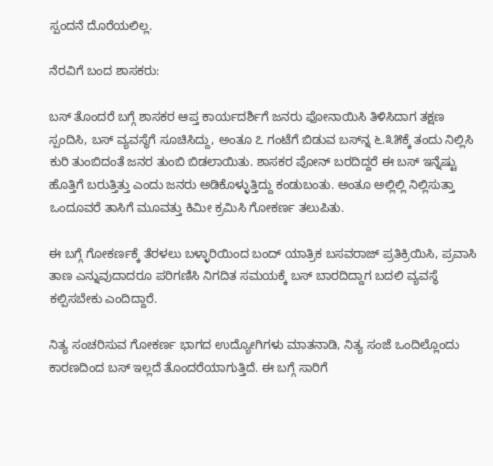ಸ್ಪಂದನೆ ದೊರೆಯಲಿಲ್ಲ.

ನೆರವಿಗೆ ಬಂದ ಶಾಸಕರು:

ಬಸ್ ತೊಂದರೆ ಬಗ್ಗೆ ಶಾಸಕರ ಆಪ್ತ ಕಾರ್ಯದರ್ಶಿಗೆ ಜನರು ಫೋನಾಯಿಸಿ ತಿಳಿಸಿದಾಗ ತಕ್ಷಣ ಸ್ಪಂದಿಸಿ, ಬಸ್ ವ್ಯವಸ್ಥೆಗೆ ಸೂಚಿಸಿದ್ದು, ಅಂತೂ ೭ ಗಂಟೆಗೆ ಬಿಡುವ ಬಸ್‌ನ್ನ ೬.೩೫ಕ್ಕೆ ತಂದು ನಿಲ್ಲಿಸಿ ಕುರಿ ತುಂಬಿದಂತೆ ಜನರ ತುಂಬಿ ಬಿಡಲಾಯಿತು. ಶಾಸಕರ ಪೋನ್ ಬರದಿದ್ದರೆ ಈ ಬಸ್ ಇನ್ನೆಷ್ಟು ಹೊತ್ತಿಗೆ ಬರುತ್ತಿತ್ತು ಎಂದು ಜನರು ಅಡಿಕೊಳ್ಳುತ್ತಿದ್ದು ಕಂಡುಬಂತು. ಅಂತೂ ಅಲ್ಲಿಲ್ಲಿ ನಿಲ್ಲಿಸುತ್ತಾ ಒಂದೂವರೆ ತಾಸಿಗೆ ಮೂವತ್ತು ಕಿಮೀ ಕ್ರಮಿಸಿ ಗೋಕರ್ಣ ತಲುಪಿತು.

ಈ ಬಗ್ಗೆ ಗೋಕರ್ಣಕ್ಕೆ ತೆರಳಲು ಬಳ್ಳಾರಿಯಿಂದ ಬಂದ್ ಯಾತ್ರಿಕ ಬಸವರಾಜ್ ಪ್ರತಿಕ್ರಿಯಿಸಿ, ಪ್ರವಾಸಿ ತಾಣ ಎನ್ನುವುದಾದರೂ ಪರಿಗಣಿಸಿ ನಿಗದಿತ ಸಮಯಕ್ಕೆ ಬಸ್ ಬಾರದಿದ್ದಾಗ ಬದಲಿ ವ್ಯವಸ್ಥೆ ಕಲ್ಪಿಸಬೇಕು ಎಂದಿದ್ದಾರೆ.

ನಿತ್ಯ ಸಂಚರಿಸುವ ಗೋಕರ್ಣ ಭಾಗದ ಉದ್ಯೋಗಿಗಳು ಮಾತನಾಡಿ, ನಿತ್ಯ ಸಂಜೆ ಒಂದಿಲ್ಲೊಂದು ಕಾರಣದಿಂದ ಬಸ್ ಇಲ್ಲದೆ ತೊಂದರೆಯಾಗುತ್ತಿದೆ. ಈ ಬಗ್ಗೆ ಸಾರಿಗೆ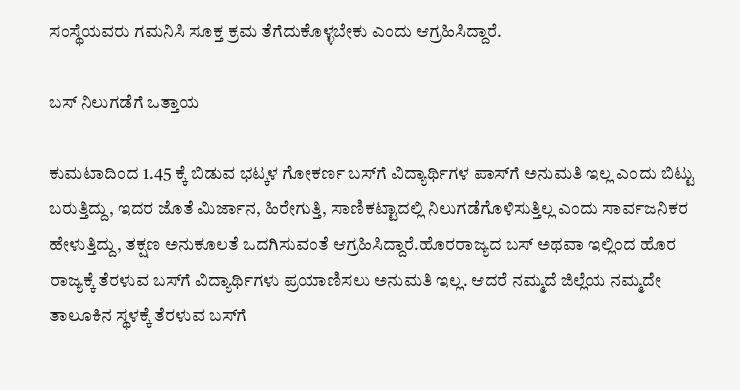ಸಂಸ್ಥೆಯವರು ಗಮನಿಸಿ ಸೂಕ್ತ ಕ್ರಮ ತೆಗೆದುಕೊಳ್ಳಬೇಕು ಎಂದು ಆಗ್ರಹಿಸಿದ್ದಾರೆ.

ಬಸ್ ನಿಲುಗಡೆಗೆ ಒತ್ತಾಯ

ಕುಮಟಾದಿಂದ 1.45 ಕ್ಕೆ ಬಿಡುವ ಭಟ್ಕಳ ಗೋಕರ್ಣ ಬಸ್‌ಗೆ ವಿದ್ಯಾರ್ಥಿಗಳ ಪಾಸ್‌ಗೆ ಅನುಮತಿ ಇಲ್ಲ ಎಂದು ಬಿಟ್ಟು ಬರುತ್ತಿದ್ದು, ಇದರ ಜೊತೆ ಮಿರ್ಜಾನ, ಹಿರೇಗುತ್ತಿ, ಸಾಣಿಕಟ್ಟಾದಲ್ಲಿ ನಿಲುಗಡೆಗೊಳಿಸುತ್ತಿಲ್ಲ ಎಂದು ಸಾರ್ವಜನಿಕರ ಹೇಳುತ್ತಿದ್ದು, ತಕ್ಷಣ ಅನುಕೂಲತೆ ಒದಗಿಸುವಂತೆ ಆಗ್ರಹಿಸಿದ್ದಾರೆ.ಹೊರರಾಜ್ಯದ ಬಸ್ ಅಥವಾ ಇಲ್ಲಿಂದ ಹೊರ ರಾಜ್ಯಕ್ಕೆ ತೆರಳುವ ಬಸ್‌ಗೆ ವಿದ್ಯಾರ್ಥಿಗಳು ಪ್ರಯಾಣಿಸಲು ಅನುಮತಿ ಇಲ್ಲ. ಆದರೆ ನಮ್ಮದೆ ಜಿಲ್ಲೆಯ ನಮ್ಮದೇ ತಾಲೂಕಿನ ಸ್ಥಳಕ್ಕೆ ತೆರಳುವ ಬಸ್‌ಗೆ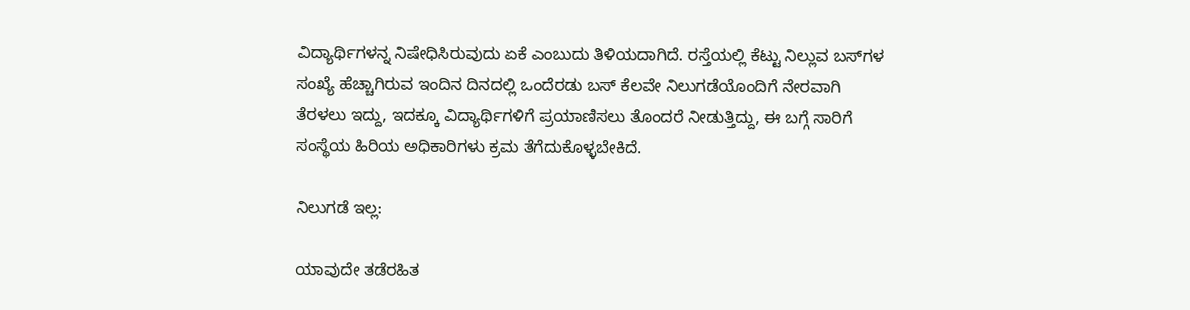ವಿದ್ಯಾರ್ಥಿಗಳನ್ನ ನಿಷೇಧಿಸಿರುವುದು ಏಕೆ ಎಂಬುದು ತಿಳಿಯದಾಗಿದೆ. ರಸ್ತೆಯಲ್ಲಿ ಕೆಟ್ಟು ನಿಲ್ಲುವ ಬಸ್‌ಗಳ ಸಂಖ್ಯೆ ಹೆಚ್ಚಾಗಿರುವ ಇಂದಿನ ದಿನದಲ್ಲಿ ಒಂದೆರಡು ಬಸ್ ಕೆಲವೇ ನಿಲುಗಡೆಯೊಂದಿಗೆ ನೇರವಾಗಿ ತೆರಳಲು ಇದ್ದು, ಇದಕ್ಕೂ ವಿದ್ಯಾರ್ಥಿಗಳಿಗೆ ಪ್ರಯಾಣಿಸಲು ತೊಂದರೆ ನೀಡುತ್ತಿದ್ದು, ಈ ಬಗ್ಗೆ ಸಾರಿಗೆ ಸಂಸ್ಥೆಯ ಹಿರಿಯ ಅಧಿಕಾರಿಗಳು ಕ್ರಮ ತೆಗೆದುಕೊಳ್ಳಬೇಕಿದೆ.

ನಿಲುಗಡೆ ಇಲ್ಲ:

ಯಾವುದೇ ತಡೆರಹಿತ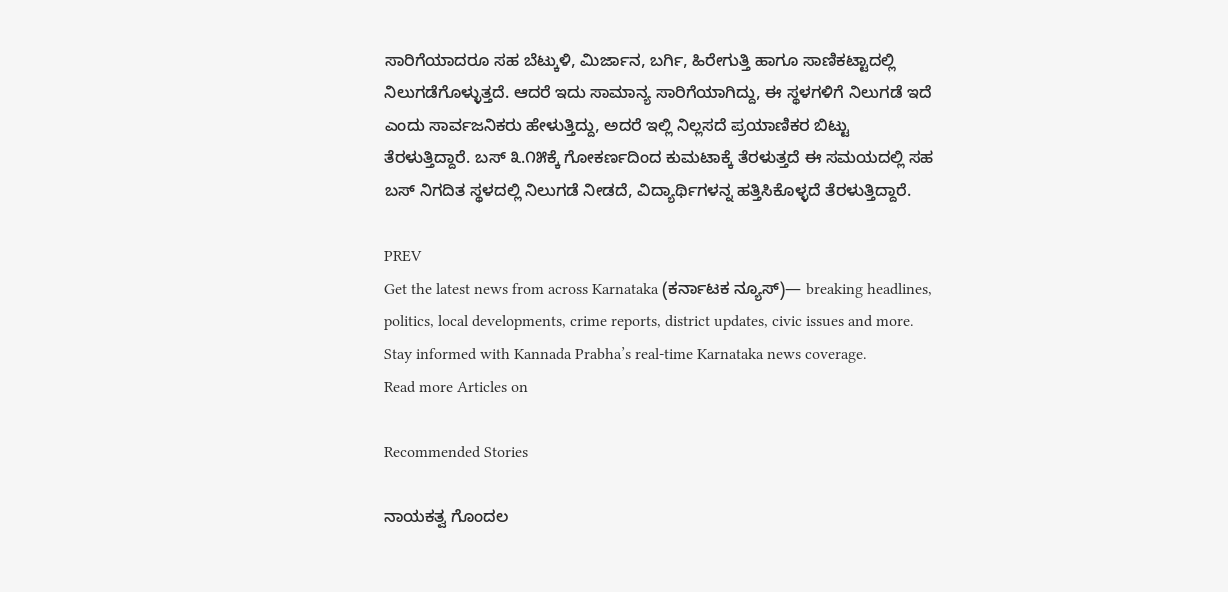ಸಾರಿಗೆಯಾದರೂ ಸಹ ಬೆಟ್ಕುಳಿ, ಮಿರ್ಜಾನ, ಬರ್ಗಿ, ಹಿರೇಗುತ್ತಿ ಹಾಗೂ ಸಾಣಿಕಟ್ಟಾದಲ್ಲಿ ನಿಲುಗಡೆಗೊಳ್ಳುತ್ತದೆ. ಆದರೆ ಇದು ಸಾಮಾನ್ಯ ಸಾರಿಗೆಯಾಗಿದ್ದು, ಈ ಸ್ಥಳಗಳಿಗೆ ನಿಲುಗಡೆ ಇದೆ ಎಂದು ಸಾರ್ವಜನಿಕರು ಹೇಳುತ್ತಿದ್ದು, ಅದರೆ ಇಲ್ಲಿ ನಿಲ್ಲಸದೆ ಪ್ರಯಾಣಿಕರ ಬಿಟ್ಟು ತೆರಳುತ್ತಿದ್ದಾರೆ. ಬಸ್ ೩.೧೫ಕ್ಕೆ ಗೋಕರ್ಣದಿಂದ ಕುಮಟಾಕ್ಕೆ ತೆರಳುತ್ತದೆ ಈ ಸಮಯದಲ್ಲಿ ಸಹ ಬಸ್ ನಿಗದಿತ ಸ್ಥಳದಲ್ಲಿ ನಿಲುಗಡೆ ನೀಡದೆ, ವಿದ್ಯಾರ್ಥಿಗಳನ್ನ ಹತ್ತಿಸಿಕೊಳ್ಳದೆ ತೆರಳುತ್ತಿದ್ದಾರೆ.

PREV
Get the latest news from across Karnataka (ಕರ್ನಾಟಕ ನ್ಯೂಸ್)— breaking headlines, politics, local developments, crime reports, district updates, civic issues and more. Stay informed with Kannada Prabha’s real‑time Karnataka news coverage.
Read more Articles on

Recommended Stories

ನಾಯಕತ್ವ ಗೊಂದಲ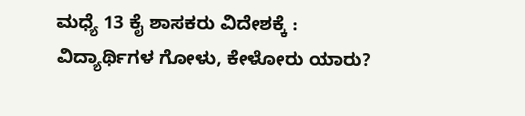ಮಧ್ಯೆ 13 ಕೈ ಶಾಸಕರು ವಿದೇಶಕ್ಕೆ :
ವಿದ್ಯಾರ್ಥಿಗಳ ಗೋಳು, ಕೇಳೋರು ಯಾರು?